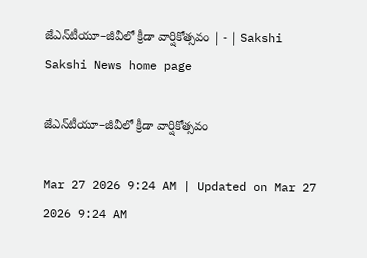జేఎన్‌టీయూ–జీవీలో క్రీడా వార్షికోత్సవం | - | Sakshi
Sakshi News home page

జేఎన్‌టీయూ–జీవీలో క్రీడా వార్షికోత్సవం

Mar 27 2026 9:24 AM | Updated on Mar 27 2026 9:24 AM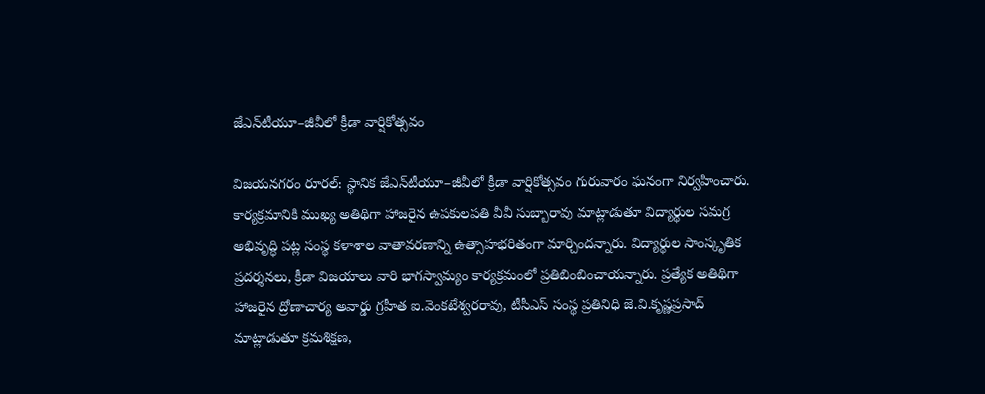జేఎన్‌టీయూ–జీవీలో క్రీడా వార్షికోత్సవం

విజయనగరం రూరల్‌: స్థానిక జేఎన్‌టీయూ–జీవీలో క్రీడా వార్షికోత్సవం గురువారం ఘనంగా నిర్వహించారు. కార్యక్రమానికి ముఖ్య అతిథిగా హాజరైన ఉపకులపతి వీవీ సుబ్బారావు మాట్లాడుతూ విద్యార్థుల సమగ్ర అభివృద్ధి పట్ల సంస్థ కళాశాల వాతావరణాన్ని ఉత్సాహభరితంగా మార్చిందన్నారు. విద్యార్థుల సాంస్కృతిక ప్రదర్శనలు, క్రీడా విజయాలు వారి భాగస్వామ్యం కార్యక్రమంలో ప్రతిబింబించాయన్నారు. ప్రత్యేక అతిథిగా హాజరైన ద్రోణాచార్య అవార్డు గ్రహీత ఐ.వెంకటేశ్వరరావు, టీసీఎస్‌ సంస్థ ప్రతినిధి జె.వి.కృష్ణప్రసాద్‌ మాట్లాడుతూ క్రమశిక్షణ,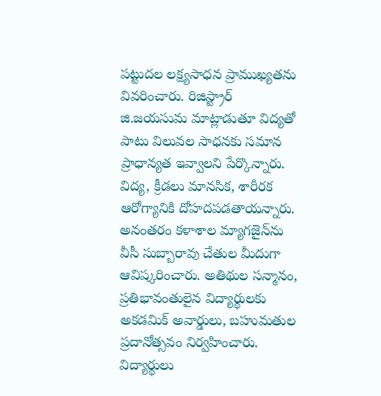పట్టుదల లక్ష్యసాధన ప్రాముఖ్యతను వివరించారు. రిజిస్ట్రార్‌ జి.జయసుమ మాట్లాడుతూ విద్యతో పాటు విలువల సాధనకు సమాన ప్రాధాన్యత ఇవ్వాలని పేర్కొన్నారు. విద్య, క్రీడలు మానసిక, శారీరక ఆరోగ్యానికి దోహదపడతాయన్నారు. అనంతరం కళాశాల మ్యాగజైన్‌ను వీసీ సుబ్బారావు చేతుల మీదుగా ఆవిష్కరించారు. అతిథుల సన్మానం, ప్రతిభావంతులైన విద్యార్థులకు అకడమిక్‌ అవార్డులు, బహుమతుల ప్రదానోత్సవం నిర్వహించారు. విద్యార్థులు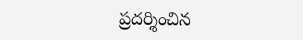ప్రదర్శించిన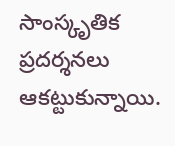సాంస్కృతిక ప్రదర్శనలు ఆకట్టుకున్నాయి.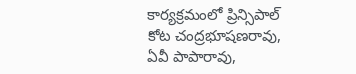కార్యక్రమంలో ప్రిన్సిపాల్‌ కోట చంద్రభూషణరావు, ఏవీ పాపారావు,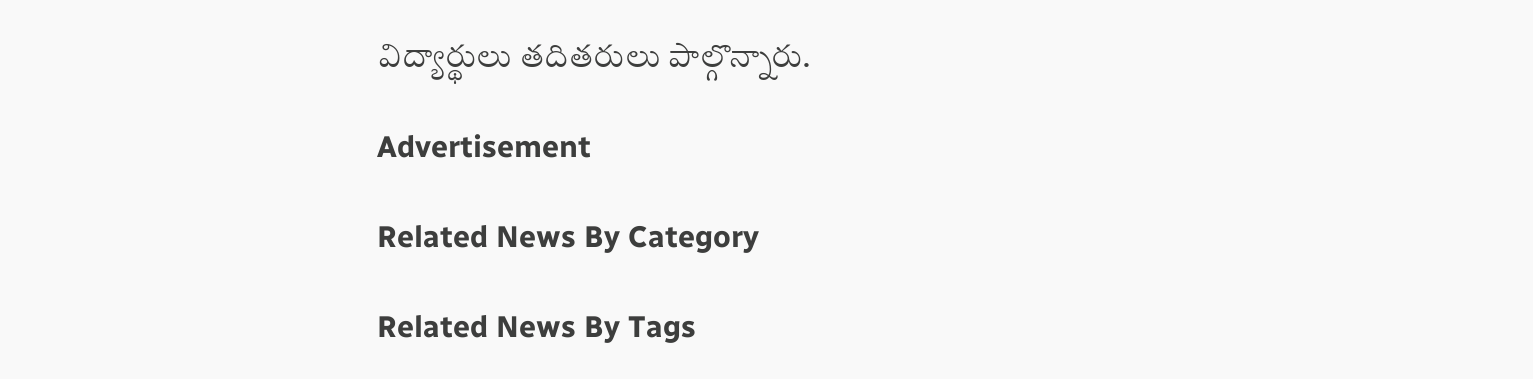విద్యార్థులు తదితరులు పాల్గొన్నారు.

Advertisement

Related News By Category

Related News By Tags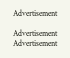Advertisement

Advertisement
Advertisement